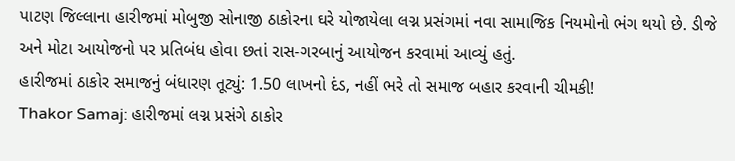પાટણ જિલ્લાના હારીજમાં મોબુજી સોનાજી ઠાકોરના ઘરે યોજાયેલા લગ્ન પ્રસંગમાં નવા સામાજિક નિયમોનો ભંગ થયો છે. ડીજે અને મોટા આયોજનો પર પ્રતિબંધ હોવા છતાં રાસ-ગરબાનું આયોજન કરવામાં આવ્યું હતું.
હારીજમાં ઠાકોર સમાજનું બંધારણ તૂટ્યું: 1.50 લાખનો દંડ, નહીં ભરે તો સમાજ બહાર કરવાની ચીમકી!
Thakor Samaj: હારીજમાં લગ્ન પ્રસંગે ઠાકોર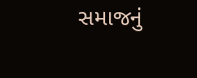સમાજનું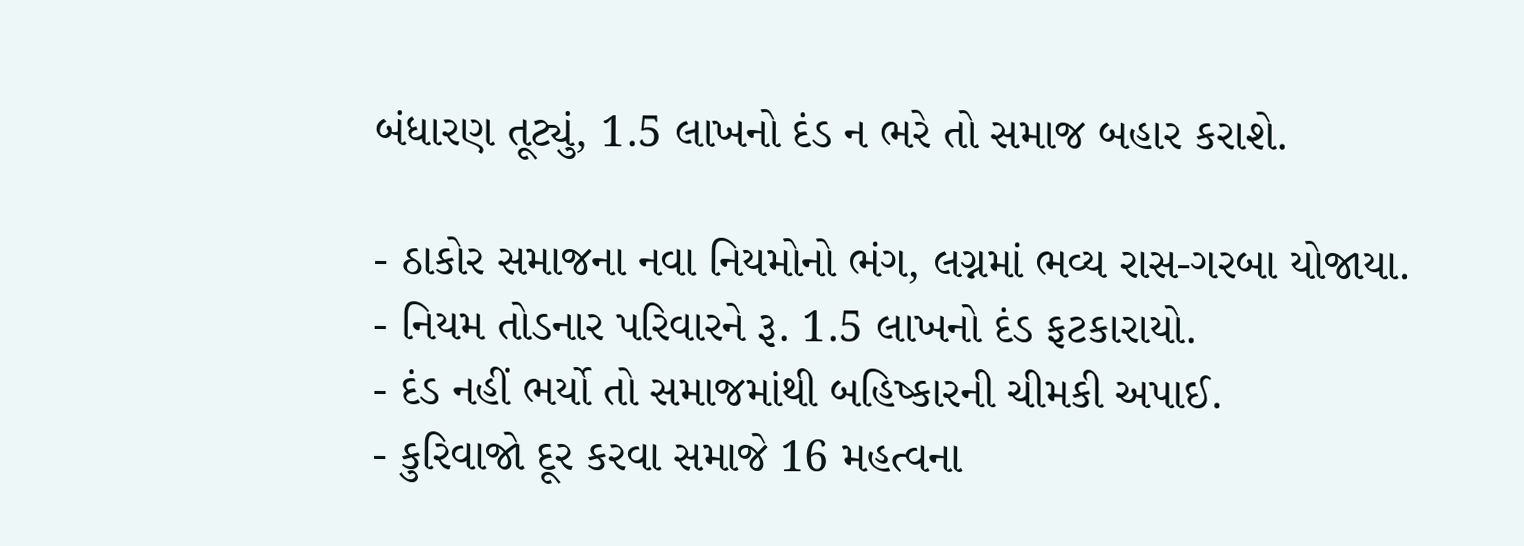બંધારણ તૂટ્યું, 1.5 લાખનો દંડ ન ભરે તો સમાજ બહાર કરાશે.

- ઠાકોર સમાજના નવા નિયમોનો ભંગ, લગ્નમાં ભવ્ય રાસ-ગરબા યોજાયા.
- નિયમ તોડનાર પરિવારને રૂ. 1.5 લાખનો દંડ ફટકારાયો.
- દંડ નહીં ભર્યો તો સમાજમાંથી બહિષ્કારની ચીમકી અપાઈ.
- કુરિવાજો દૂર કરવા સમાજે 16 મહત્વના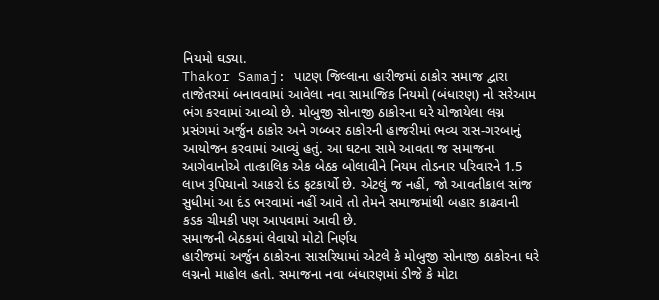નિયમો ઘડ્યા.
Thakor Samaj: પાટણ જિલ્લાના હારીજમાં ઠાકોર સમાજ દ્વારા તાજેતરમાં બનાવવામાં આવેલા નવા સામાજિક નિયમો (બંધારણ) નો સરેઆમ ભંગ કરવામાં આવ્યો છે. મોબુજી સોનાજી ઠાકોરના ઘરે યોજાયેલા લગ્ન પ્રસંગમાં અર્જુન ઠાકોર અને ગબ્બર ઠાકોરની હાજરીમાં ભવ્ય રાસ-ગરબાનું આયોજન કરવામાં આવ્યું હતું. આ ઘટના સામે આવતા જ સમાજના આગેવાનોએ તાત્કાલિક એક બેઠક બોલાવીને નિયમ તોડનાર પરિવારને 1.5 લાખ રૂપિયાનો આકરો દંડ ફટકાર્યો છે. એટલું જ નહીં, જો આવતીકાલ સાંજ સુધીમાં આ દંડ ભરવામાં નહીં આવે તો તેમને સમાજમાંથી બહાર કાઢવાની કડક ચીમકી પણ આપવામાં આવી છે.
સમાજની બેઠકમાં લેવાયો મોટો નિર્ણય
હારીજમાં અર્જુન ઠાકોરના સાસરિયામાં એટલે કે મોબુજી સોનાજી ઠાકોરના ઘરે લગ્નનો માહોલ હતો. સમાજના નવા બંધારણમાં ડીજે કે મોટા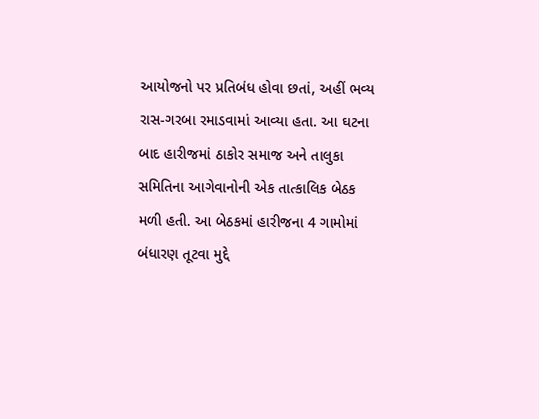આયોજનો પર પ્રતિબંધ હોવા છતાં, અહીં ભવ્ય રાસ-ગરબા રમાડવામાં આવ્યા હતા. આ ઘટના બાદ હારીજમાં ઠાકોર સમાજ અને તાલુકા સમિતિના આગેવાનોની એક તાત્કાલિક બેઠક મળી હતી. આ બેઠકમાં હારીજના 4 ગામોમાં બંધારણ તૂટવા મુદ્દે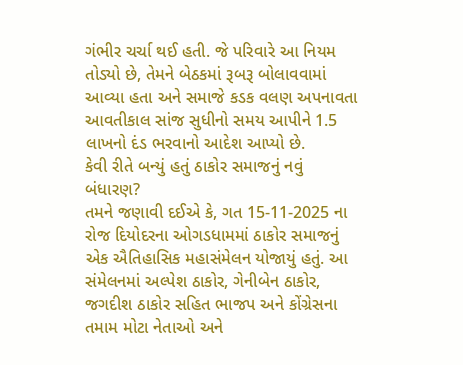ગંભીર ચર્ચા થઈ હતી. જે પરિવારે આ નિયમ તોડ્યો છે, તેમને બેઠકમાં રૂબરૂ બોલાવવામાં આવ્યા હતા અને સમાજે કડક વલણ અપનાવતા આવતીકાલ સાંજ સુધીનો સમય આપીને 1.5 લાખનો દંડ ભરવાનો આદેશ આપ્યો છે.
કેવી રીતે બન્યું હતું ઠાકોર સમાજનું નવું બંધારણ?
તમને જણાવી દઈએ કે, ગત 15-11-2025 ના રોજ દિયોદરના ઓગડધામમાં ઠાકોર સમાજનું એક ઐતિહાસિક મહાસંમેલન યોજાયું હતું. આ સંમેલનમાં અલ્પેશ ઠાકોર, ગેનીબેન ઠાકોર, જગદીશ ઠાકોર સહિત ભાજપ અને કોંગ્રેસના તમામ મોટા નેતાઓ અને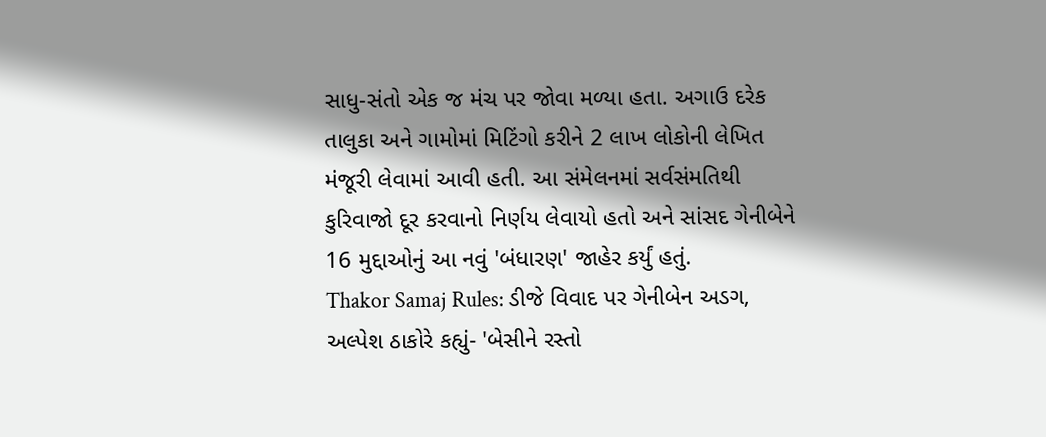સાધુ-સંતો એક જ મંચ પર જોવા મળ્યા હતા. અગાઉ દરેક તાલુકા અને ગામોમાં મિટિંગો કરીને 2 લાખ લોકોની લેખિત મંજૂરી લેવામાં આવી હતી. આ સંમેલનમાં સર્વસંમતિથી કુરિવાજો દૂર કરવાનો નિર્ણય લેવાયો હતો અને સાંસદ ગેનીબેને 16 મુદ્દાઓનું આ નવું 'બંધારણ' જાહેર કર્યું હતું.
Thakor Samaj Rules: ડીજે વિવાદ પર ગેનીબેન અડગ, અલ્પેશ ઠાકોરે કહ્યું- 'બેસીને રસ્તો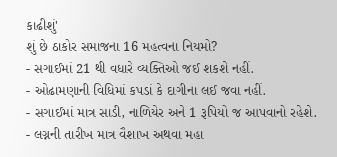કાઢીશું'
શું છે ઠાકોર સમાજના 16 મહત્વના નિયમો?
- સગાઈમાં 21 થી વધારે વ્યક્તિઓ જઈ શકશે નહીં.
- ઓઢામણાની વિધિમાં કપડાં કે દાગીના લઈ જવા નહીં.
- સગાઈમાં માત્ર સાડી, નાળિયેર અને 1 રૂપિયો જ આપવાનો રહેશે.
- લગ્નની તારીખ માત્ર વૈશાખ અથવા મહા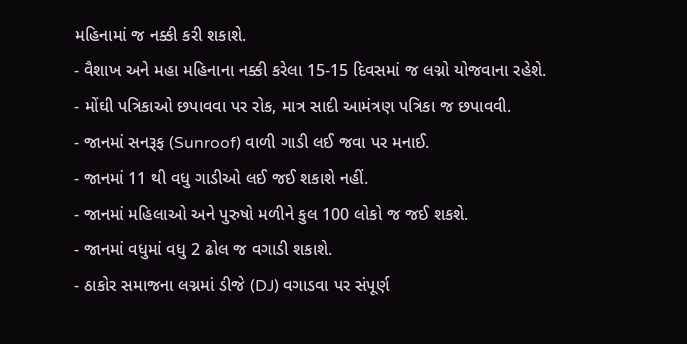મહિનામાં જ નક્કી કરી શકાશે.
- વૈશાખ અને મહા મહિનાના નક્કી કરેલા 15-15 દિવસમાં જ લગ્નો યોજવાના રહેશે.
- મોંઘી પત્રિકાઓ છપાવવા પર રોક, માત્ર સાદી આમંત્રણ પત્રિકા જ છપાવવી.
- જાનમાં સનરૂફ (Sunroof) વાળી ગાડી લઈ જવા પર મનાઈ.
- જાનમાં 11 થી વધુ ગાડીઓ લઈ જઈ શકાશે નહીં.
- જાનમાં મહિલાઓ અને પુરુષો મળીને કુલ 100 લોકો જ જઈ શકશે.
- જાનમાં વધુમાં વધુ 2 ઢોલ જ વગાડી શકાશે.
- ઠાકોર સમાજના લગ્નમાં ડીજે (DJ) વગાડવા પર સંપૂર્ણ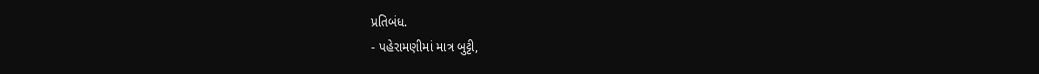પ્રતિબંધ.
- પહેરામણીમાં માત્ર બુટ્ટી,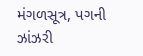મંગળસૂત્ર, પગની ઝાંઝરી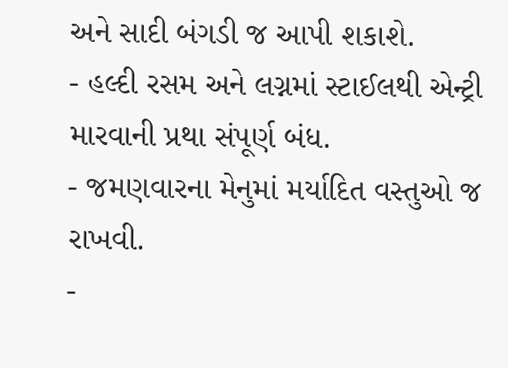અને સાદી બંગડી જ આપી શકાશે.
- હલ્દી રસમ અને લગ્નમાં સ્ટાઈલથી એન્ટ્રી મારવાની પ્રથા સંપૂર્ણ બંધ.
- જમણવારના મેનુમાં મર્યાદિત વસ્તુઓ જ રાખવી.
-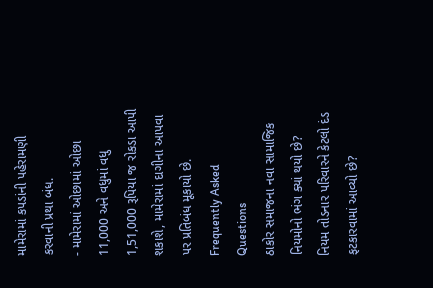મામેરામાં કપડાંની પહેરામણી કરવાની પ્રથા બંધ.
- મામેરામાં ઓછામાં ઓછા 11,000 અને વધુમાં વધુ 1,51,000 રૂપિયા જ રોકડા આપી શકાશે, મામેરામાં દાગીના આપવા પર પ્રતિબંધ મૂકાયો છે.
Frequently Asked Questions
ઠાકોર સમાજના નવા સામાજિક નિયમોનો ભંગ ક્યાં થયો છે?
નિયમ તોડનાર પરિવારને કેટલો દંડ ફટકારવામાં આવ્યો છે?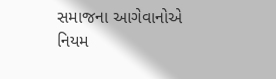સમાજના આગેવાનોએ નિયમ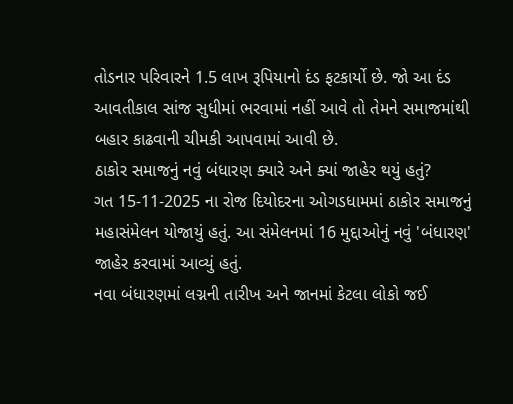તોડનાર પરિવારને 1.5 લાખ રૂપિયાનો દંડ ફટકાર્યો છે. જો આ દંડ આવતીકાલ સાંજ સુધીમાં ભરવામાં નહીં આવે તો તેમને સમાજમાંથી બહાર કાઢવાની ચીમકી આપવામાં આવી છે.
ઠાકોર સમાજનું નવું બંધારણ ક્યારે અને ક્યાં જાહેર થયું હતું?
ગત 15-11-2025 ના રોજ દિયોદરના ઓગડધામમાં ઠાકોર સમાજનું મહાસંમેલન યોજાયું હતું. આ સંમેલનમાં 16 મુદ્દાઓનું નવું 'બંધારણ' જાહેર કરવામાં આવ્યું હતું.
નવા બંધારણમાં લગ્નની તારીખ અને જાનમાં કેટલા લોકો જઈ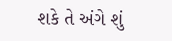શકે તે અંગે શું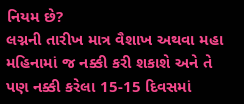નિયમ છે?
લગ્નની તારીખ માત્ર વૈશાખ અથવા મહા મહિનામાં જ નક્કી કરી શકાશે અને તે પણ નક્કી કરેલા 15-15 દિવસમાં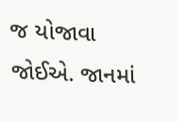જ યોજાવા જોઈએ. જાનમાં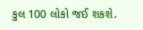કુલ 100 લોકો જઈ શકશે.